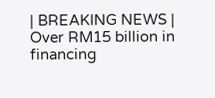| BREAKING NEWS | Over RM15 billion in financing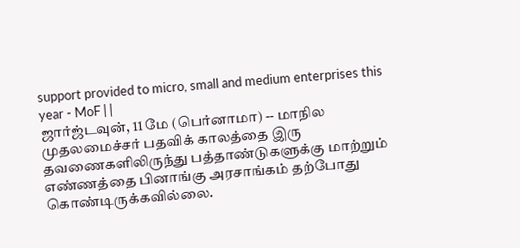support provided to micro, small and medium enterprises this year - MoF | |
ஜார்ஜ்டவுன், 11 மே (பெர்னாமா) -- மாநில முதலமைச்சர் பதவிக் காலத்தை இரு தவணைகளிலிருந்து பத்தாண்டுகளுக்கு மாற்றும் எண்ணத்தை பினாங்கு அரசாங்கம் தற்போது கொண்டிருக்கவில்லை.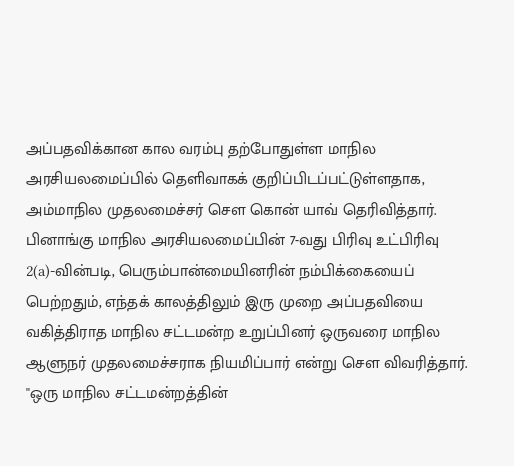அப்பதவிக்கான கால வரம்பு தற்போதுள்ள மாநில அரசியலமைப்பில் தெளிவாகக் குறிப்பிடப்பட்டுள்ளதாக, அம்மாநில முதலமைச்சர் சௌ கொன் யாவ் தெரிவித்தார்.
பினாங்கு மாநில அரசியலமைப்பின் 7-வது பிரிவு உட்பிரிவு 2(a)-வின்படி, பெரும்பான்மையினரின் நம்பிக்கையைப் பெற்றதும், எந்தக் காலத்திலும் இரு முறை அப்பதவியை வகித்திராத மாநில சட்டமன்ற உறுப்பினர் ஒருவரை மாநில ஆளுநர் முதலமைச்சராக நியமிப்பார் என்று சௌ விவரித்தார்.
''ஒரு மாநில சட்டமன்றத்தின்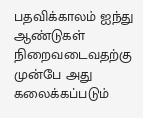பதவிக்காலம் ஐந்து ஆண்டுகள் நிறைவடைவதற்கு முன்பே அது கலைக்கப்படும்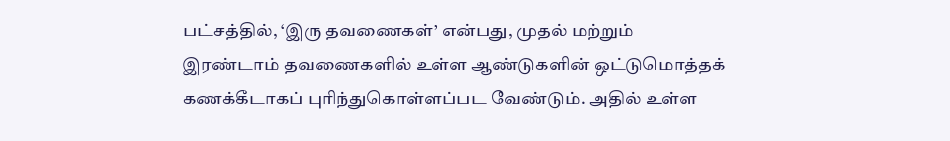பட்சத்தில், ‘இரு தவணைகள்’ என்பது, முதல் மற்றும் இரண்டாம் தவணைகளில் உள்ள ஆண்டுகளின் ஒட்டுமொத்தக் கணக்கீடாகப் புரிந்துகொள்ளப்பட வேண்டும். அதில் உள்ள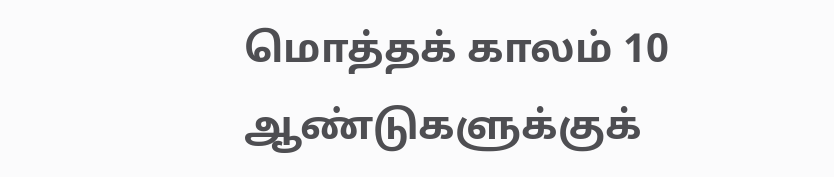மொத்தக் காலம் 10 ஆண்டுகளுக்குக்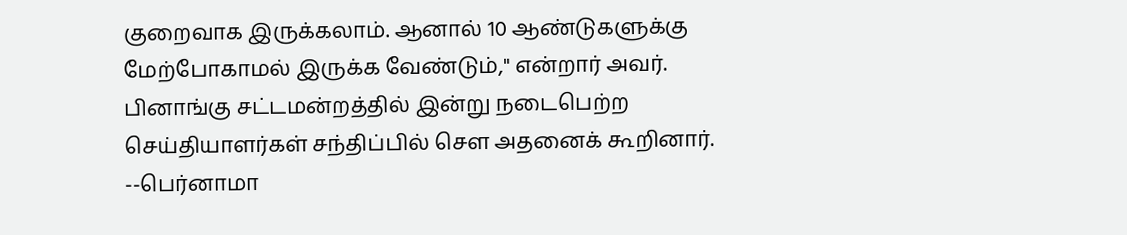குறைவாக இருக்கலாம். ஆனால் 10 ஆண்டுகளுக்கு மேற்போகாமல் இருக்க வேண்டும்,'' என்றார் அவர்.
பினாங்கு சட்டமன்றத்தில் இன்று நடைபெற்ற செய்தியாளர்கள் சந்திப்பில் சௌ அதனைக் கூறினார்.
--பெர்னாமா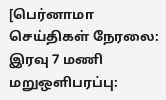[பெர்னாமா செய்திகள் நேரலை: இரவு 7 மணி மறுஒளிபரப்பு: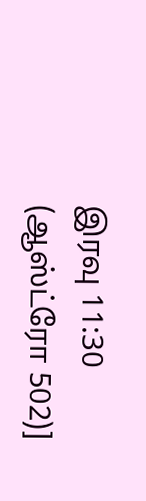இரவு 11:30 (ஆஸ்ட்ரோ 502)]